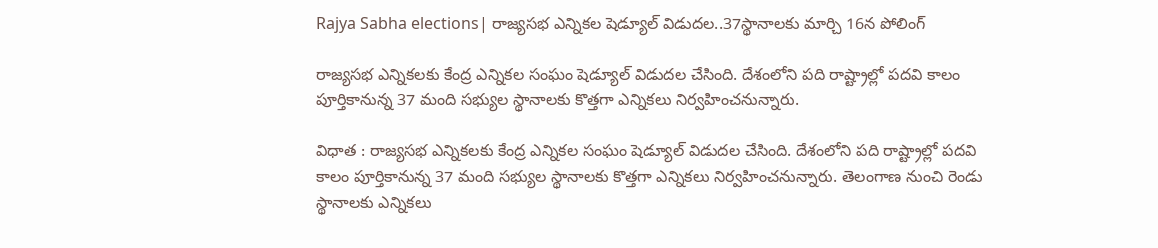Rajya Sabha elections| రాజ్యసభ ఎన్నికల షెడ్యూల్ విడుదల..37స్థానాలకు మార్చి 16న పోలింగ్

రాజ్యసభ ఎన్నికలకు కేంద్ర ఎన్నికల సంఘం షెడ్యూల్ విడుదల చేసింది. దేశంలోని పది రాష్ట్రాల్లో పదవి కాలం పూర్తికానున్న 37 మంది సభ్యుల స్థానాలకు కొత్తగా ఎన్నికలు నిర్వహించనున్నారు.

విధాత : రాజ్యసభ ఎన్నికలకు కేంద్ర ఎన్నికల సంఘం షెడ్యూల్ విడుదల చేసింది. దేశంలోని పది రాష్ట్రాల్లో పదవి కాలం పూర్తికానున్న 37 మంది సభ్యుల స్థానాలకు కొత్తగా ఎన్నికలు నిర్వహించనున్నారు. తెలంగాణ నుంచి రెండు స్థానాలకు ఎన్నికలు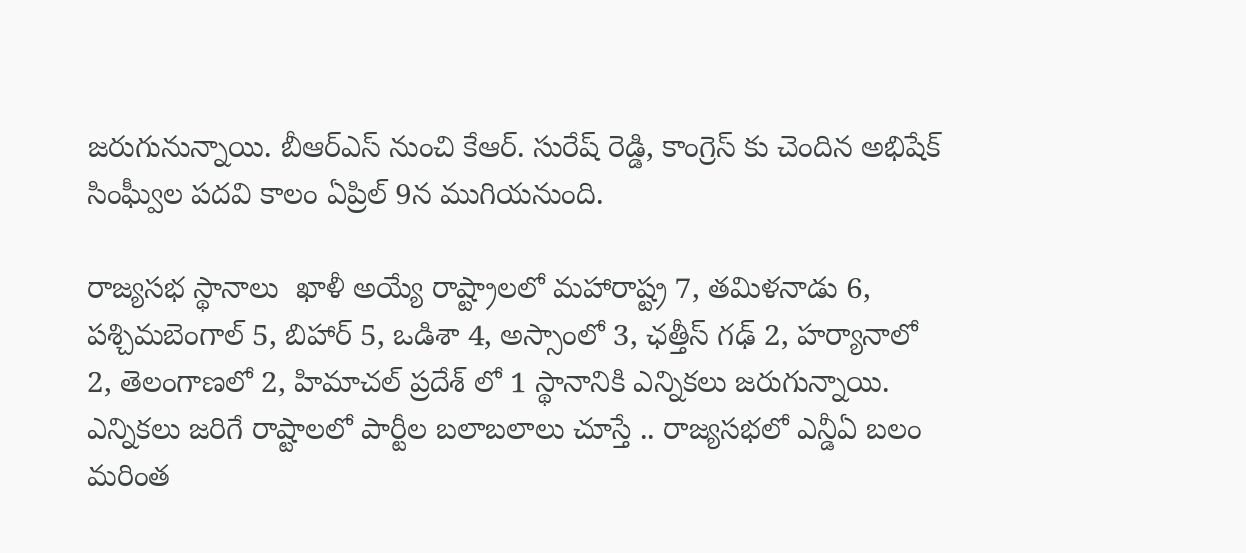జరుగునున్నాయి. బీఆర్ఎస్ నుంచి కేఆర్. సురేష్ రెడ్డి, కాంగ్రెస్ కు చెందిన అభిషేక్ సింఘ్వీల పదవి కాలం ఏప్రిల్ 9న ముగియనుంది.

రాజ్యసభ స్థానాలు  ఖాళీ అయ్యే రాష్ట్రాలలో మహారాష్ట్ర 7, తమిళనాడు 6, పశ్చిమబెంగాల్ 5, బిహార్ 5, ఒడిశా 4, అస్సాంలో 3, ఛత్తీస్ గఢ్ 2, హర్యానాలో 2, తెలంగాణలో 2, హిమాచల్ ప్రదేశ్ లో 1 స్థానానికి ఎన్నికలు జరుగున్నాయి. ఎన్నికలు జరిగే రాష్టాలలో పార్టీల బలాబలాలు చూస్తే .. రాజ్యసభలో ఎన్డీఏ బలం మరింత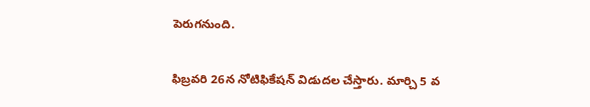పెరుగనుంది.

ఫిబ్రవరి 26న నోటిఫికేషన్ విడుదల చేస్తారు. మార్చి 5 వ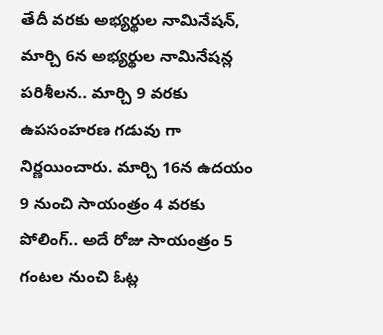తేదీ వరకు అభ్యర్థుల నామినేషన్, మార్చి 6న అభ్యర్థుల నామినేషన్ల పరిశీలన.. మార్చి 9 వరకు ఉపసంహరణ గడువు గా నిర్ణయించారు. మార్చి 16న ఉదయం 9 నుంచి సాయంత్రం 4 వరకు పోలింగ్.. అదే రోజు సాయంత్రం 5 గంటల నుంచి ఓట్ల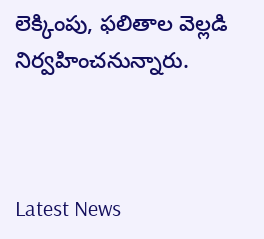లెక్కింపు, ఫలితాల వెల్లడి నిర్వహించనున్నారు.



Latest News